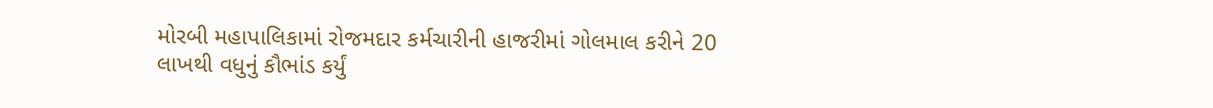મોરબી મહાપાલિકામાં રોજમદાર કર્મચારીની હાજરીમાં ગોલમાલ કરીને 20 લાખથી વધુનું કૌભાંડ કર્યું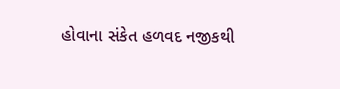હોવાના સંકેત હળવદ નજીકથી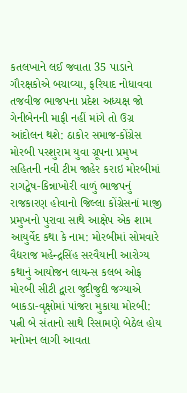કતલખાને લઈ જવાતા 35 પાડાને ગૌરક્ષકોએ બચાવ્યા, ફરિયાદ નોધાવવા તજવીજ ભાજપના પ્રદેશ અધ્યક્ષ જો ગેનીબેનની માફી નહીં માંગે તો ઉગ્ર આંદોલન થશે: ઠાકોર સમાજ-કોંગ્રેસ મોરબી પરશુરામ યુવા ગ્રૂપના પ્રમુખ સહિતની નવી ટીમ જાહેર કરાઇ મોરબીમાં રાગદ્વેષ-કિન્નાખોરી વાળું ભાજપનું રાજકારણ હોવાનો જિલ્લા કોંગ્રેસનાં માજી પ્રમુખનો પુરાવા સાથે આક્ષેપ એક શામ આયુર્વેદ કથા કે નામ: મોરબીમાં સોમવારે વૈદ્યરાજ મહેન્દ્રસિંહ સરવૈયાની આરોગ્ય કથાનું આયોજન લાયન્સ કલબ ઓફ મોરબી સીટી દ્વારા જુદીજુદી જગ્યાએ બાકડા-વૃક્ષોમાં પાંજરા મુકાયા મોરબી: પત્ની બે સંતાનો સાથે રિસામણે બેઠેલ હોય મનોમન લાગી આવતા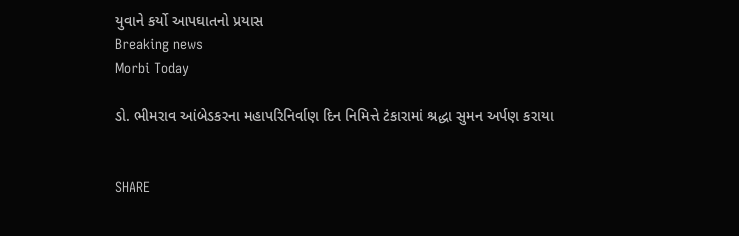યુવાને કર્યો આપઘાતનો પ્રયાસ
Breaking news
Morbi Today

ડો. ભીમરાવ આંબેડકરના મહાપરિનિર્વાણ દિન નિમિત્તે ટંકારામાં શ્રદ્ધા સુમન અર્પણ કરાયા


SHARE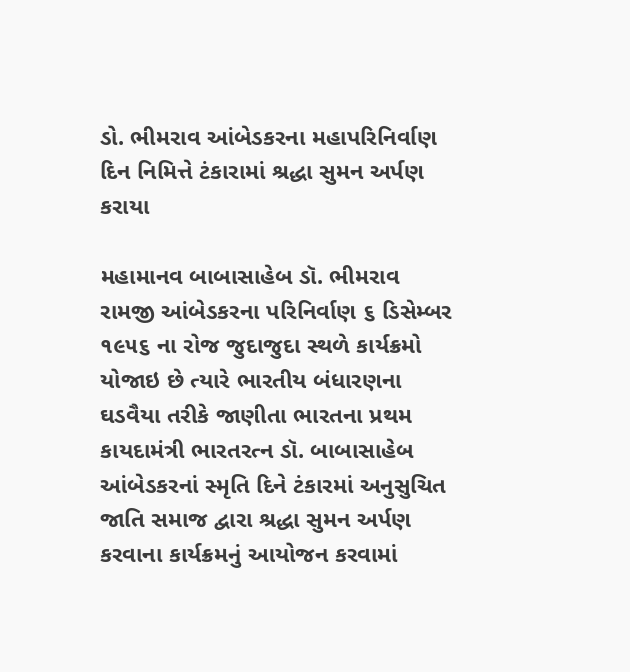ડો. ભીમરાવ આંબેડકરના મહાપરિનિર્વાણ દિન નિમિત્તે ટંકારામાં શ્રદ્ધા સુમન અર્પણ કરાયા

મહામાનવ બાબાસાહેબ ડૉ. ભીમરાવ રામજી આંબેડકરના પરિનિર્વાણ ૬ ડિસેમ્બર ૧૯૫૬ ના રોજ જુદાજુદા સ્થળે કાર્યક્રમો યોજાઇ છે ત્યારે ભારતીય બંધારણના ઘડવૈયા તરીકે જાણીતા ભારતના પ્રથમ કાયદામંત્રી ભારતરત્ન ડૉ. બાબાસાહેબ આંબેડકરનાં સ્મૃતિ દિને ટંકારમાં અનુસુચિત જાતિ સમાજ દ્વારા શ્રદ્ધા સુમન અર્પણ કરવાના કાર્યક્રમનું આયોજન કરવામાં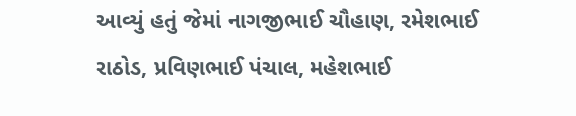આવ્યું હતું જેમાં નાગજીભાઈ ચૌહાણ, રમેશભાઈ રાઠોડ, પ્રવિણભાઈ પંચાલ, મહેશભાઈ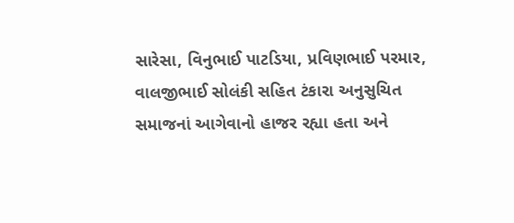સારેસા, વિનુભાઈ પાટડિયા, પ્રવિણભાઈ પરમાર, વાલજીભાઈ સોલંકી સહિત ટંકારા અનુસુચિત સમાજનાં આગેવાનો હાજર રહ્યા હતા અને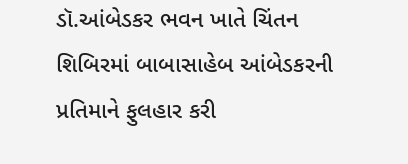ડૉ.આંબેડકર ભવન ખાતે ચિંતન શિબિરમાં બાબાસાહેબ આંબેડકરની પ્રતિમાને ફુલહાર કરી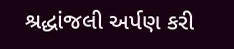શ્રદ્ધાંજલી અર્પણ કરી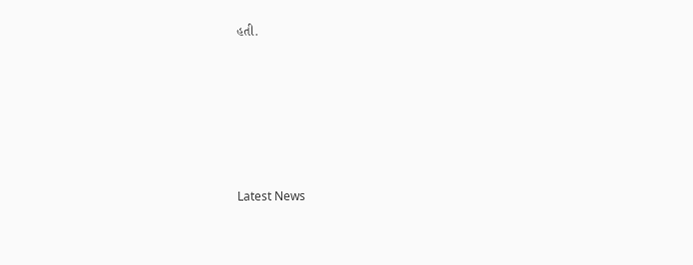હતી.






Latest News